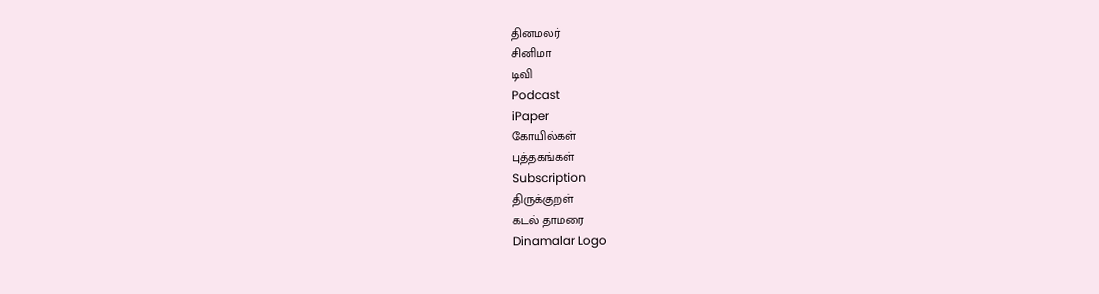தினமலர்
சினிமா
டிவி
Podcast
iPaper
கோயில்கள்
புத்தகங்கள்
Subscription
திருக்குறள்
கடல் தாமரை
Dinamalar Logo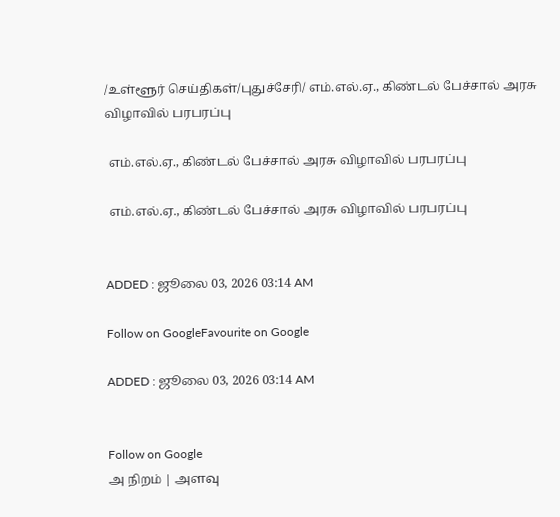/உள்ளூர் செய்திகள்/புதுச்சேரி/ எம்.எல்.ஏ., கிண்டல் பேச்சால் அரசு விழாவில் பரபரப்பு

 எம்.எல்.ஏ., கிண்டல் பேச்சால் அரசு விழாவில் பரபரப்பு

 எம்.எல்.ஏ., கிண்டல் பேச்சால் அரசு விழாவில் பரபரப்பு


ADDED : ஜூலை 03, 2026 03:14 AM

Follow on GoogleFavourite on Google

ADDED : ஜூலை 03, 2026 03:14 AM


Follow on Google
அ நிறம் | அளவு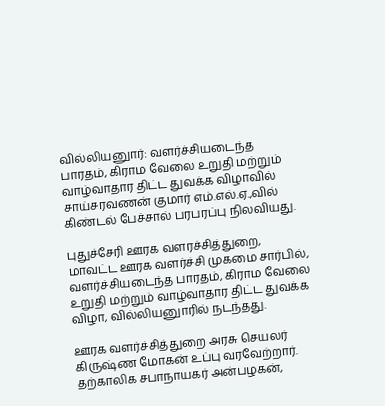வில்லியனுார்: வளர்ச்சியடைந்த பாரதம், கிராம வேலை உறுதி மற்றும் வாழ்வாதார திட்ட துவக்க விழாவில் சாய்சரவணன் குமார் எம்.எல்.ஏ.,வில் கிண்டல் பேச்சால் பரபரப்பு நிலவியது.

புதுச்சேரி ஊரக வளரச்சித்துறை, மாவட்ட ஊரக வளர்ச்சி முகமை சார்பில், வளர்ச்சியடைந்த பாரதம், கிராம வேலை உறுதி மற்றும் வாழ்வாதார திட்ட துவக்க விழா, வில்லியனுாரில் நடந்தது.

ஊரக வளர்ச்சித்துறை அரசு செயலர் கிருஷ்ண மோகன் உப்பு வரவேற்றார். தற்காலிக சபாநாயகர் அன்பழகன்,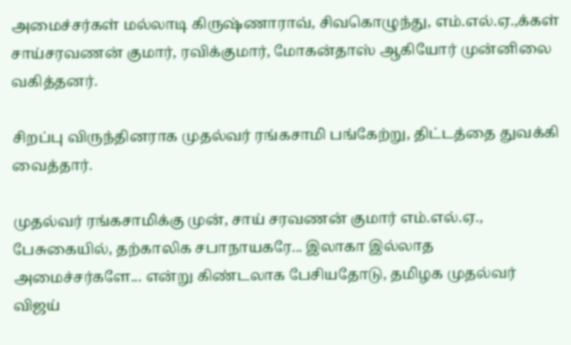அமைச்சர்கள் மல்லாடி கிருஷ்ணாராவ், சிவகொழுந்து, எம்.எல்.ஏ.,க்கள் சாய்சரவணன் குமார், ரவிக்குமார், மோகன்தாஸ் ஆகியோர் முன்னிலை வகித்தனர்.

சிறப்பு விருந்தினராக முதல்வர் ரங்கசாமி பங்கேற்று, திட்டத்தை துவக்கி வைத்தார்.

முதல்வர் ரங்கசாமிக்கு முன், சாய் சரவணன் குமார் எம்.எல்.ஏ., பேசுகையில், தற்காலிக சபாநாயகரே... இலாகா இல்லாத அமைச்சர்களே... என்று கிண்டலாக பேசியதோடு, தமிழக முதல்வர் விஜய்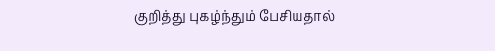குறித்து புகழ்ந்தும் பேசியதால்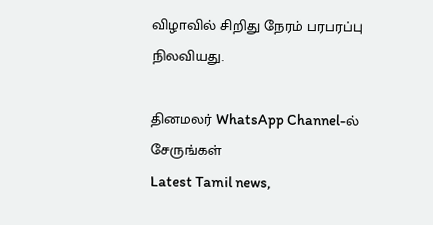விழாவில் சிறிது நேரம் பரபரப்பு நிலவியது.

தினமலர் WhatsApp Channel-ல் சேருங்கள்
Latest Tamil news,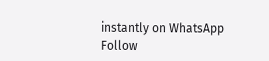instantly on WhatsApp
Follow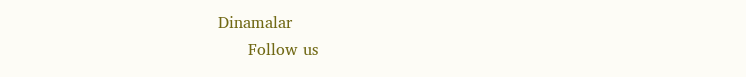Dinamalar
      Follow us